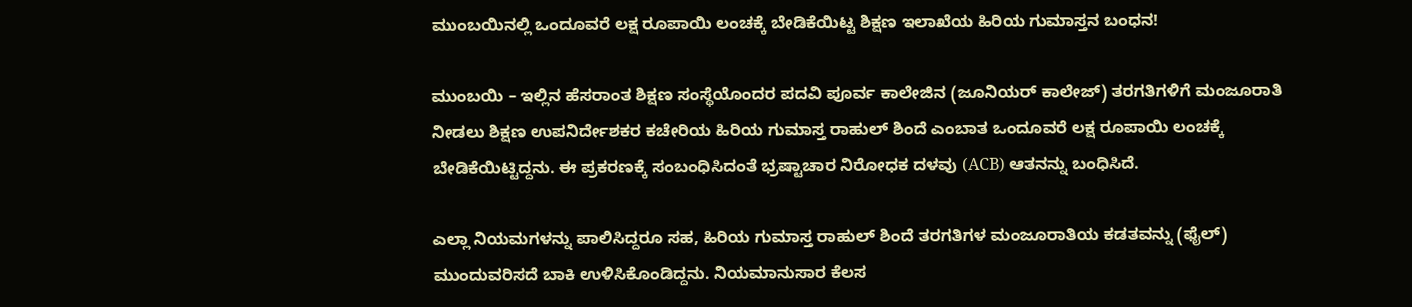ಮುಂಬಯಿನಲ್ಲಿ ಒಂದೂವರೆ ಲಕ್ಷ ರೂಪಾಯಿ ಲಂಚಕ್ಕೆ ಬೇಡಿಕೆಯಿಟ್ಟ ಶಿಕ್ಷಣ ಇಲಾಖೆಯ ಹಿರಿಯ ಗುಮಾಸ್ತನ ಬಂಧನ!

ಮುಂಬಯಿ – ಇಲ್ಲಿನ ಹೆಸರಾಂತ ಶಿಕ್ಷಣ ಸಂಸ್ಥೆಯೊಂದರ ಪದವಿ ಪೂರ್ವ ಕಾಲೇಜಿನ (ಜೂನಿಯರ್ ಕಾಲೇಜ್) ತರಗತಿಗಳಿಗೆ ಮಂಜೂರಾತಿ ನೀಡಲು ಶಿಕ್ಷಣ ಉಪನಿರ್ದೇಶಕರ ಕಚೇರಿಯ ಹಿರಿಯ ಗುಮಾಸ್ತ ರಾಹುಲ್ ಶಿಂದೆ ಎಂಬಾತ ಒಂದೂವರೆ ಲಕ್ಷ ರೂಪಾಯಿ ಲಂಚಕ್ಕೆ ಬೇಡಿಕೆಯಿಟ್ಟಿದ್ದನು. ಈ ಪ್ರಕರಣಕ್ಕೆ ಸಂಬಂಧಿಸಿದಂತೆ ಭ್ರಷ್ಟಾಚಾರ ನಿರೋಧಕ ದಳವು (ACB) ಆತನನ್ನು ಬಂಧಿಸಿದೆ.

ಎಲ್ಲಾ ನಿಯಮಗಳನ್ನು ಪಾಲಿಸಿದ್ದರೂ ಸಹ, ಹಿರಿಯ ಗುಮಾಸ್ತ ರಾಹುಲ್ ಶಿಂದೆ ತರಗತಿಗಳ ಮಂಜೂರಾತಿಯ ಕಡತವನ್ನು (ಫೈಲ್) ಮುಂದುವರಿಸದೆ ಬಾಕಿ ಉಳಿಸಿಕೊಂಡಿದ್ದನು. ನಿಯಮಾನುಸಾರ ಕೆಲಸ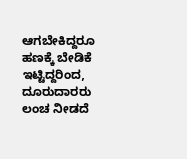ಆಗಬೇಕಿದ್ದರೂ ಹಣಕ್ಕೆ ಬೇಡಿಕೆ ಇಟ್ಟಿದ್ದರಿಂದ, ದೂರುದಾರರು ಲಂಚ ನೀಡದೆ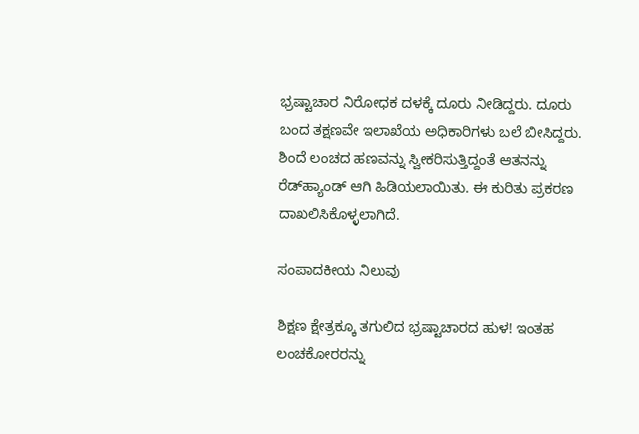ಭ್ರಷ್ಟಾಚಾರ ನಿರೋಧಕ ದಳಕ್ಕೆ ದೂರು ನೀಡಿದ್ದರು. ದೂರು ಬಂದ ತಕ್ಷಣವೇ ಇಲಾಖೆಯ ಅಧಿಕಾರಿಗಳು ಬಲೆ ಬೀಸಿದ್ದರು. ಶಿಂದೆ ಲಂಚದ ಹಣವನ್ನು ಸ್ವೀಕರಿಸುತ್ತಿದ್ದಂತೆ ಆತನನ್ನು ರೆಡ್‌ಹ್ಯಾಂಡ್ ಆಗಿ ಹಿಡಿಯಲಾಯಿತು. ಈ ಕುರಿತು ಪ್ರಕರಣ ದಾಖಲಿಸಿಕೊಳ್ಳಲಾಗಿದೆ.

ಸಂಪಾದಕೀಯ ನಿಲುವು

ಶಿಕ್ಷಣ ಕ್ಷೇತ್ರಕ್ಕೂ ತಗುಲಿದ ಭ್ರಷ್ಟಾಚಾರದ ಹುಳ! ಇಂತಹ ಲಂಚಕೋರರನ್ನು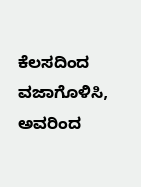ಕೆಲಸದಿಂದ ವಜಾಗೊಳಿಸಿ, ಅವರಿಂದ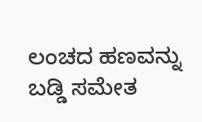ಲಂಚದ ಹಣವನ್ನು ಬಡ್ಡಿ ಸಮೇತ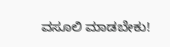ವಸೂಲಿ ಮಾಡಬೇಕು!